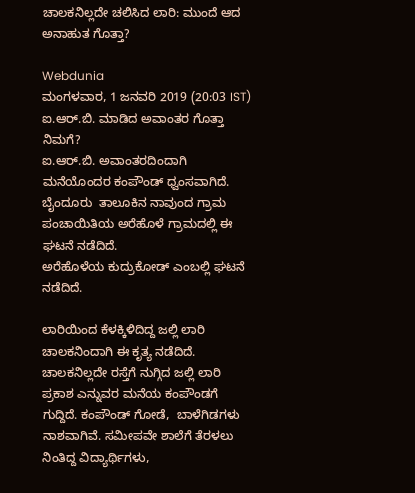ಚಾಲಕನಿಲ್ಲದೇ ಚಲಿಸಿದ ಲಾರಿ: ಮುಂದೆ ಆದ ಅನಾಹುತ ಗೊತ್ತಾ?

Webdunia
ಮಂಗಳವಾರ, 1 ಜನವರಿ 2019 (20:03 IST)
ಐ.ಆರ್.ಬಿ. ಮಾಡಿದ ಅವಾಂತರ ಗೊತ್ತಾ ನಿಮಗೆ?
ಐ.ಆರ್.ಬಿ. ಅವಾಂತರದಿಂದಾಗಿ ಮನೆಯೊಂದರ ಕಂಪೌಂಡ್ ಧ್ವಂಸವಾಗಿದೆ.  ಬೈಂದೂರು  ತಾಲೂಕಿನ ನಾವುಂದ ಗ್ರಾಮ ಪಂಚಾಯಿತಿಯ ಅರೆಹೊಳೆ ಗ್ರಾಮದಲ್ಲಿ ಈ ಘಟನೆ ನಡೆದಿದೆ.
ಅರೆಹೊಳೆಯ ಕುದ್ರುಕೋಡ್ ಎಂಬಲ್ಲಿ‌ ಘಟನೆ ನಡೆದಿದೆ.

ಲಾರಿಯಿಂದ ಕೆಳಕ್ಕಿಳಿದಿದ್ದ ಜಲ್ಲಿ ಲಾರಿ ಚಾಲಕನಿಂದಾಗಿ ಈ ಕೃತ್ಯ ನಡೆದಿದೆ. ಚಾಲಕನಿಲ್ಲದೇ ರಸ್ತೆಗೆ ನುಗ್ಗಿದ ಜಲ್ಲಿ ಲಾರಿ ಪ್ರಕಾಶ ಎನ್ನುವರ ಮನೆಯ ಕಂಪೌಂಡಗೆ ಗುದ್ದಿದೆ. ಕಂಪೌಂಡ್ ಗೋಡೆ,  ಬಾಳೆಗಿಡಗಳು ನಾಶವಾಗಿವೆ. ಸಮೀಪವೇ ಶಾಲೆಗೆ ತೆರಳಲು ನಿಂತಿದ್ದ ವಿದ್ಯಾರ್ಥಿಗಳು,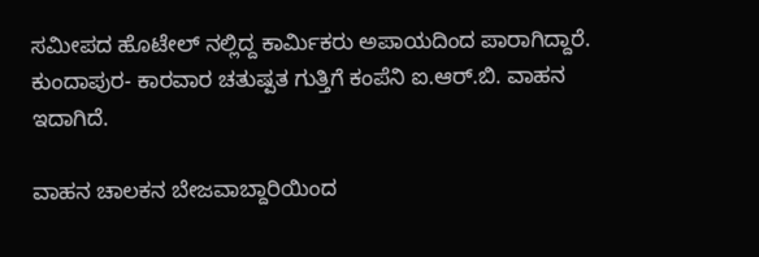ಸಮೀಪದ ಹೊಟೇಲ್ ನಲ್ಲಿದ್ದ ಕಾರ್ಮಿಕರು ಅಪಾಯದಿಂದ ಪಾರಾಗಿದ್ದಾರೆ.
ಕುಂದಾಪುರ- ಕಾರವಾರ ಚತುಷ್ಪತ ಗುತ್ತಿಗೆ ಕಂಪೆನಿ ಐ.ಆರ್.ಬಿ. ವಾಹನ ಇದಾಗಿದೆ.

ವಾಹನ ಚಾಲಕನ ಬೇಜವಾಬ್ದಾರಿಯಿಂದ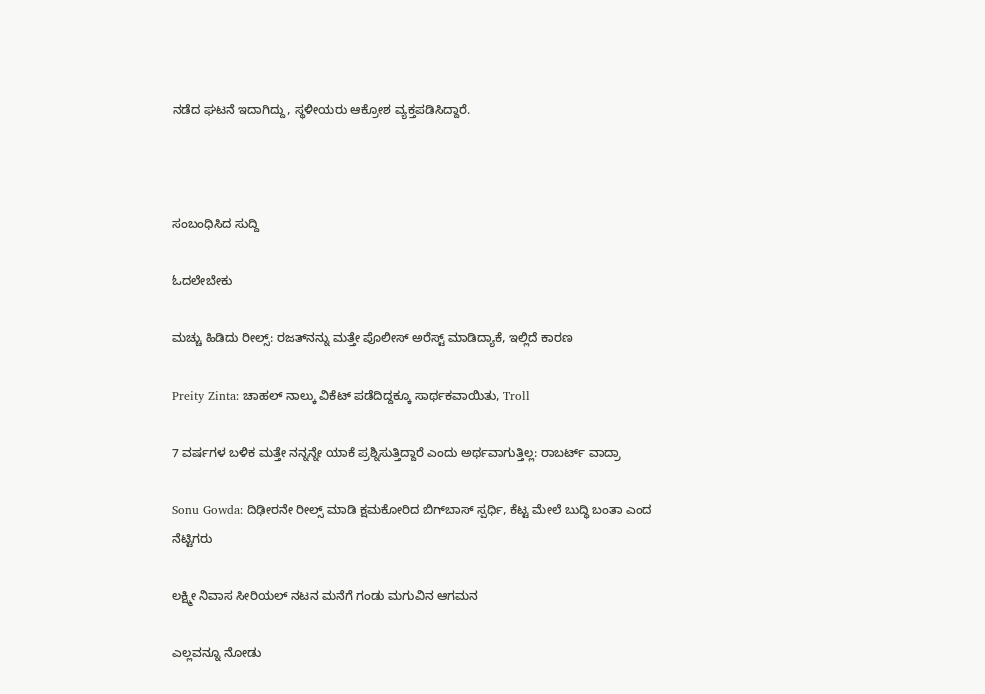ನಡೆದ ಘಟನೆ ಇದಾಗಿದ್ದು, ಸ್ಥಳೀಯರು ಆಕ್ರೋಶ ವ್ಯಕ್ತಪಡಿಸಿದ್ದಾರೆ.



ಸಂಬಂಧಿಸಿದ ಸುದ್ದಿ

ಓದಲೇಬೇಕು

ಮಚ್ಚು ಹಿಡಿದು ರೀಲ್ಸ್‌: ರಜತ್‌ನನ್ನು ಮತ್ತೇ ಪೊಲೀಸ್ ಅರೆಸ್ಟ್ ಮಾಡಿದ್ಯಾಕೆ, ಇಲ್ಲಿದೆ ಕಾರಣ

Preity Zinta: ಚಾಹಲ್ ನಾಲ್ಕು ವಿಕೆಟ್ ಪಡೆದಿದ್ದಕ್ಕೂ ಸಾರ್ಥಕವಾಯಿತು, Troll

7 ವರ್ಷಗಳ ಬಳಿಕ ಮತ್ತೇ ನನ್ನನ್ನೇ ಯಾಕೆ ಪ್ರಶ್ನಿಸುತ್ತಿದ್ದಾರೆ ಎಂದು ಅರ್ಥವಾಗುತ್ತಿಲ್ಲ: ರಾಬರ್ಟ್‌ ವಾದ್ರಾ

Sonu Gowda: ದಿಢೀರನೇ ರೀಲ್ಸ್ ಮಾಡಿ ಕ್ಷಮಕೋರಿದ ಬಿಗ್‌ಬಾಸ್‌ ಸ್ಪರ್ಧಿ, ಕೆಟ್ಟ ಮೇಲೆ ಬುದ್ಧಿ ಬಂತಾ ಎಂದ ನೆಟ್ಟಿಗರು

ಲಕ್ಷ್ಮೀ ನಿವಾಸ ಸೀರಿಯಲ್ ನಟನ ಮನೆಗೆ ಗಂಡು ಮಗುವಿನ ಆಗಮನ

ಎಲ್ಲವನ್ನೂ ನೋಡು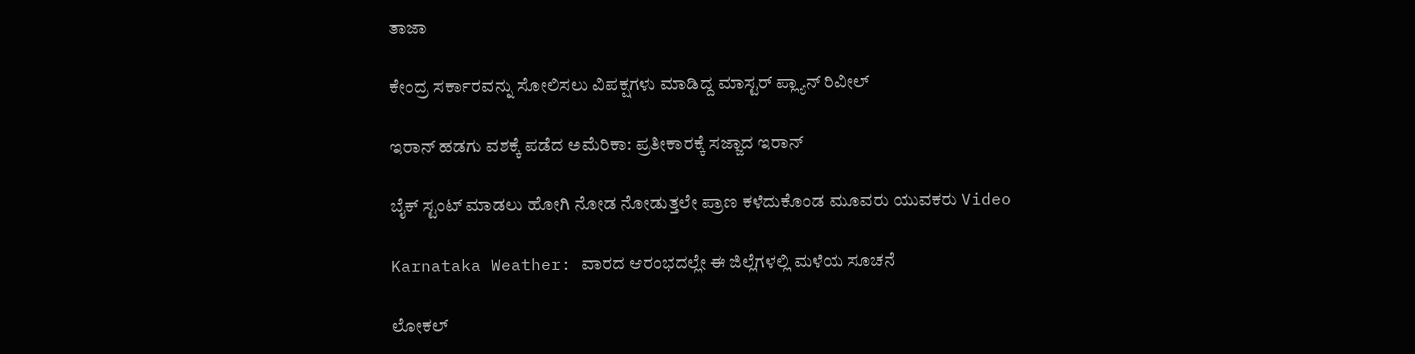ತಾಜಾ

ಕೇಂದ್ರ ಸರ್ಕಾರವನ್ನು ಸೋಲಿಸಲು ವಿಪಕ್ಷಗಳು ಮಾಡಿದ್ದ ಮಾಸ್ಟರ್ ಪ್ಲ್ಯಾನ್ ರಿವೀಲ್

ಇರಾನ್ ಹಡಗು ವಶಕ್ಕೆ ಪಡೆದ ಅಮೆರಿಕಾ: ಪ್ರತೀಕಾರಕ್ಕೆ ಸಜ್ಜಾದ ಇರಾನ್

ಬೈಕ್ ಸ್ಟಂಟ್ ಮಾಡಲು ಹೋಗಿ ನೋಡ ನೋಡುತ್ತಲೇ ಪ್ರಾಣ ಕಳೆದುಕೊಂಡ ಮೂವರು ಯುವಕರು Video

Karnataka Weather: ವಾರದ ಆರಂಭದಲ್ಲೇ ಈ ಜಿಲ್ಲೆಗಳಲ್ಲಿ ಮಳೆಯ ಸೂಚನೆ

ಲೋಕಲ್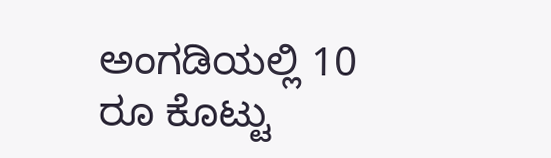ಅಂಗಡಿಯಲ್ಲಿ 10 ರೂ ಕೊಟ್ಟು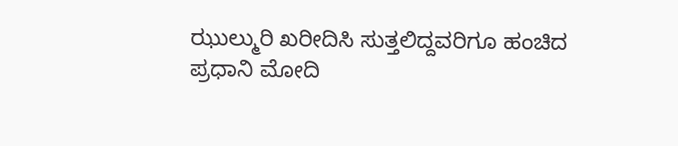ಝುಲ್ಮುರಿ ಖರೀದಿಸಿ ಸುತ್ತಲಿದ್ದವರಿಗೂ ಹಂಚಿದ ಪ್ರಧಾನಿ ಮೋದಿ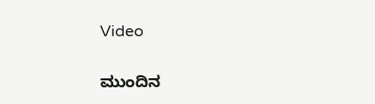Video

ಮುಂದಿನ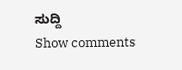ಸುದ್ದಿ
Show comments